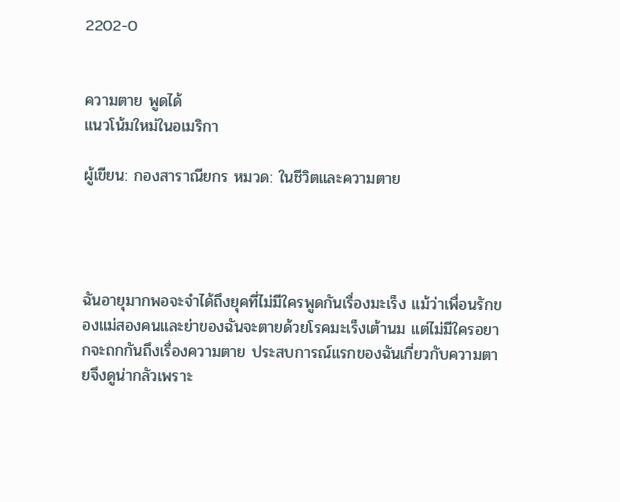2202-0


ความตาย พูดได้
แนวโน้มใหม่ในอเมริกา

ผู้เขียน: กองสาราณียกร หมวด: ในชีวิตและความตาย




ฉันอายุมากพอจะจำได้ถึงยุคที่ไม่มีใครพูดกันเรื่องมะเร็ง แม้ว่าเพื่อนรักของแม่สองคนและย่าของฉันจะตายด้วยโรคมะเร็งเต้านม แต่ไม่มีใครอยากจะถกกันถึงเรื่องความตาย ประสบการณ์แรกของฉันเกี่ยวกับความตายจึงดูน่ากลัวเพราะ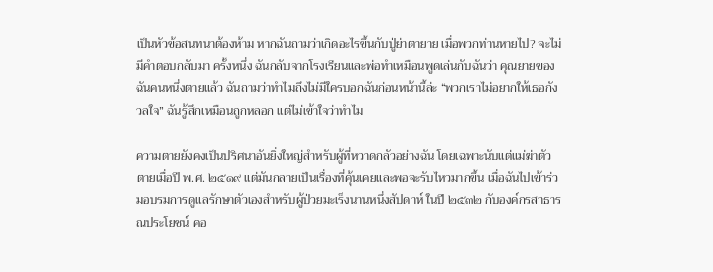เป็นหัวข้อสนทนาต้องห้าม หากฉันถามว่าเกิดอะไรขึ้นกับปู่ย่าตายาย เมื่อพวกท่านหายไป? จะไม่มีคำตอบกลับมา ครั้งหนึ่ง ฉันกลับจากโรงเรียนและพ่อทำเหมือนพูดเล่นกับฉันว่า คุณยายของฉันคนหนึ่งตายแล้ว ฉันถามว่าทำไมถึงไม่มีใครบอกฉันก่อนหน้านี้ล่ะ “พวกเราไม่อยากให้เธอกังวลใจ” ฉันรู้สึกเหมือนถูกหลอก แต่ไม่เข้าใจว่าทำไม

ความตายยังคงเป็นปริศนาอันยิ่งใหญ่สำหรับผู้ที่หวาดกลัวอย่างฉัน โดยเฉพาะนับแต่แม่ฆ่าตัวตายเมื่อปี พ.ศ. ๒๕๑๙ แต่มันกลายเป็นเรื่องที่คุ้นเคยและพอจะรับไหวมากขึ้น เมื่อฉันไปเข้าร่วมอบรมการดูแลรักษาตัวเองสำหรับผู้ป่วยมะเร็งนานหนึ่งสัปดาห์ ในปี ๒๕๓๒ กับองค์กรสาธารณประโยชน์ คอ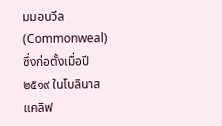มมอนวีล (Commonweal) ซึ่งก่อตั้งเมื่อปี ๒๕๑๙ ในโบลินาส แคลิฟ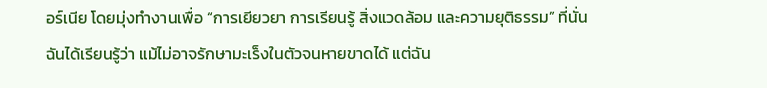อร์เนีย โดยมุ่งทำงานเพื่อ “การเยียวยา การเรียนรู้ สิ่งแวดล้อม และความยุติธรรม” ที่นั่น ฉันได้เรียนรู้ว่า แม้ไม่อาจรักษามะเร็งในตัวจนหายขาดได้ แต่ฉัน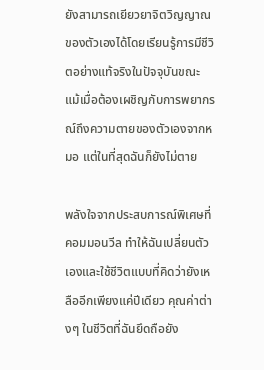ยังสามารถเยียวยาจิตวิญญาณของตัวเองได้โดยเรียนรู้การมีชีวิตอย่างแท้จริงในปัจจุบันขณะ แม้เมื่อต้องเผชิญกับการพยากรณ์ถึงความตายของตัวเองจากหมอ แต่ในที่สุดฉันก็ยังไม่ตาย

พลังใจจากประสบการณ์พิเศษที่คอมมอนวีล ทำให้ฉันเปลี่ยนตัวเองและใช้ชีวิตแบบที่คิดว่ายังเหลืออีกเพียงแค่ปีเดียว คุณค่าต่างๆ ในชีวิตที่ฉันยึดถือยัง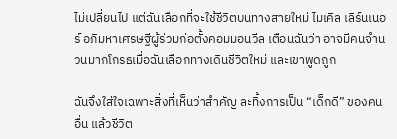ไม่เปลี่ยนไป แต่ฉันเลือกที่จะใช้ชีวิตบนทางสายใหม่ ไมเคิล เลิร์นเนอร์ อภิมหาเศรษฐีผู้ร่วมก่อตั้งคอมมอนวีล เตือนฉันว่า อาจมีคนจำนวนมากโกรธเมื่อฉันเลือกทางเดินชีวิตใหม่ และเขาพูดถูก

ฉันจึงใส่ใจเฉพาะสิ่งที่เห็นว่าสำคัญ ละทิ้งการเป็น “เด็กดี” ของคนอื่น แล้วชีวิต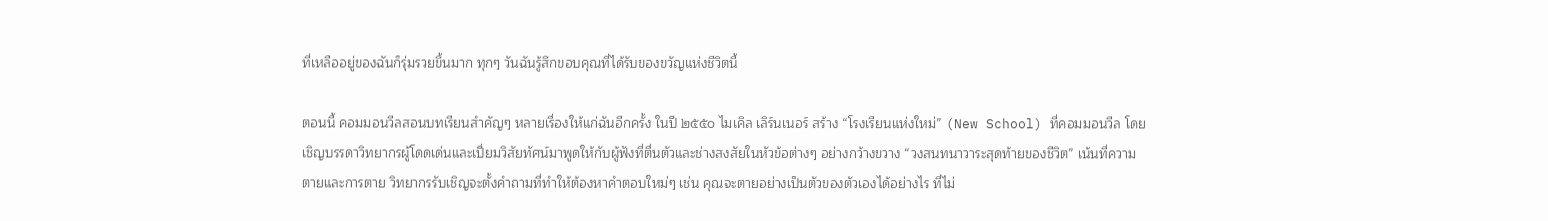ที่เหลืออยู่ของฉันก็รุ่มรวยขึ้นมาก ทุกๆ วันฉันรู้สึกขอบคุณที่ได้รับของขวัญแห่งชีวิตนี้

ตอนนี้ คอมมอนวีลสอนบทเรียนสำคัญๆ หลายเรื่องให้แก่ฉันอีกครั้ง ในปี ๒๕๕๐ ไมเคิล เลิร์นเนอร์ สร้าง “โรงเรียนแห่งใหม่” (New School) ที่คอมมอนวีล โดยเชิญบรรดาวิทยากรผู้โดดเด่นและเปี่ยมวิสัยทัศน์มาพูดให้กับผู้ฟังที่ตื่นตัวและช่างสงสัยในหัวข้อต่างๆ อย่างกว้างขวาง “วงสนทนาวาระสุดท้ายของชีวิต” เน้นที่ความตายและการตาย วิทยากรรับเชิญจะตั้งคำถามที่ทำให้ต้องหาคำตอบใหม่ๆ เช่น คุณจะตายอย่างเป็นตัวของตัวเองได้อย่างไร ที่ไม่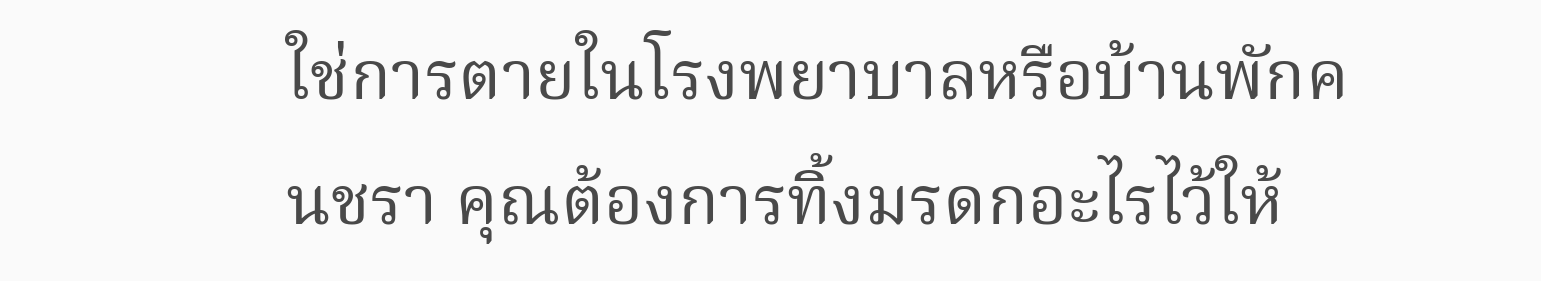ใช่การตายในโรงพยาบาลหรือบ้านพักคนชรา คุณต้องการทิ้งมรดกอะไรไว้ให้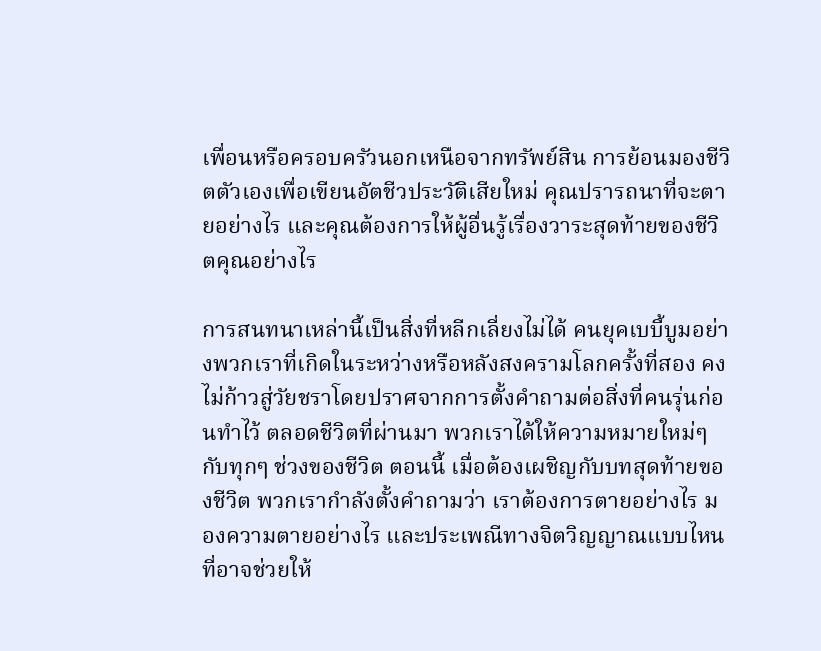เพื่อนหรือครอบครัวนอกเหนือจากทรัพย์สิน การย้อนมองชีวิตตัวเองเพื่อเขียนอัตชีวประวัติเสียใหม่ คุณปรารถนาที่จะตายอย่างไร และคุณต้องการให้ผู้อื่นรู้เรื่องวาระสุดท้ายของชีวิตคุณอย่างไร

การสนทนาเหล่านี้เป็นสิ่งที่หลีกเลี่ยงไม่ได้ คนยุคเบบี้บูมอย่างพวกเราที่เกิดในระหว่างหรือหลังสงครามโลกครั้งที่สอง คงไม่ก้าวสู่วัยชราโดยปราศจากการตั้งคำถามต่อสิ่งที่คนรุ่นก่อนทำไว้ ตลอดชีวิตที่ผ่านมา พวกเราได้ให้ความหมายใหม่ๆ กับทุกๆ ช่วงของชีวิต ตอนนี้ เมื่อต้องเผชิญกับบทสุดท้ายของชีวิต พวกเรากำลังตั้งคำถามว่า เราต้องการตายอย่างไร มองความตายอย่างไร และประเพณีทางจิตวิญญาณแบบไหนที่อาจช่วยให้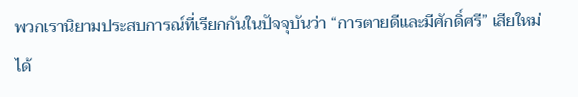พวกเรานิยามประสบการณ์ที่เรียกกันในปัจจุบันว่า “การตายดีและมีศักดิ์ศรี” เสียใหม่ได้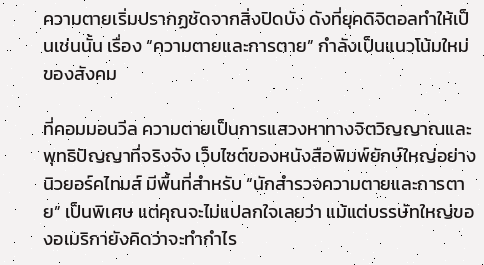ความตายเริ่มปรากฏชัดจากสิ่งปิดบัง ดังที่ยุคดิจิตอลทำให้เป็นเช่นนั้น เรื่อง “ความตายและการตาย” กำลังเป็นแนวโน้มใหม่ของสังคม

ที่คอมมอนวีล ความตายเป็นการแสวงหาทางจิตวิญญาณและพุทธิปัญญาที่จริงจัง เว็บไซต์ของหนังสือพิมพ์ยักษ์ใหญ่อย่าง นิวยอร์คไทมส์ มีพื้นที่สำหรับ “นักสำรวจความตายและการตาย” เป็นพิเศษ แต่คุณจะไม่แปลกใจเลยว่า แม้แต่บรรษัทใหญ่ของอเมริกายังคิดว่าจะทำกำไร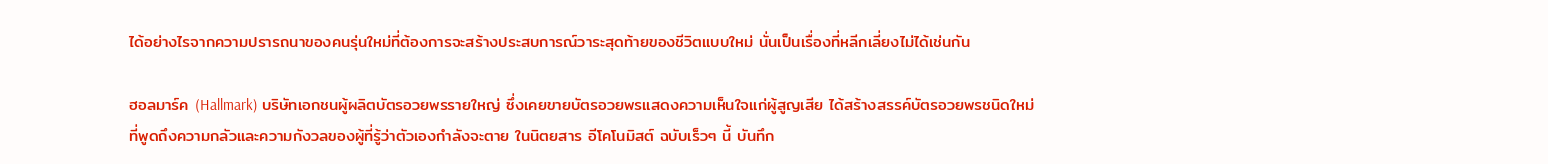ได้อย่างไรจากความปรารถนาของคนรุ่นใหม่ที่ต้องการจะสร้างประสบการณ์วาระสุดท้ายของชีวิตแบบใหม่ นั่นเป็นเรื่องที่หลีกเลี่ยงไม่ได้เช่นกัน

ฮอลมาร์ค (Hallmark) บริษัทเอกชนผู้ผลิตบัตรอวยพรรายใหญ่ ซึ่งเคยขายบัตรอวยพรแสดงความเห็นใจแก่ผู้สูญเสีย ได้สร้างสรรค์บัตรอวยพรชนิดใหม่ที่พูดถึงความกลัวและความกังวลของผู้ที่รู้ว่าตัวเองกำลังจะตาย ในนิตยสาร อีโคโนมิสต์ ฉบับเร็วๆ นี้ บันทึก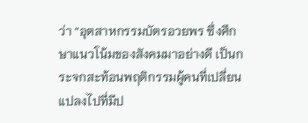ว่า “อุตสาหกรรมบัตรอวยพร ซึ่งศึกษาแนวโน้มของสังคมมาอย่างดี เป็นกระจกสะท้อนพฤติกรรมผู้คนที่เปลี่ยนแปลงไปที่มีป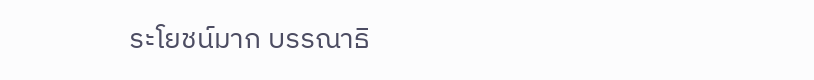ระโยชน์มาก บรรณาธิ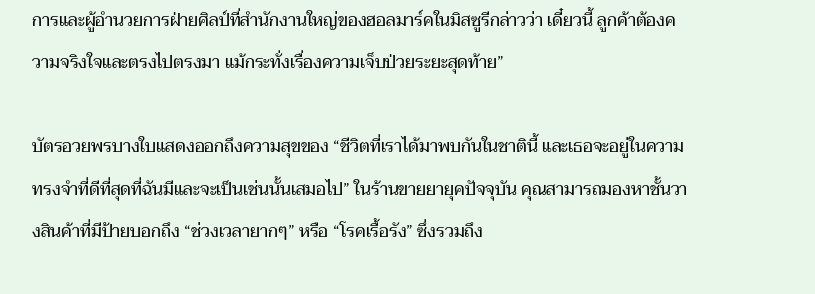การและผู้อำนวยการฝ่ายศิลป์ที่สำนักงานใหญ่ของฮอลมาร์คในมิสซูรีกล่าวว่า เดี๋ยวนี้ ลูกค้าต้องความจริงใจและตรงไปตรงมา แม้กระทั่งเรื่องความเจ็บป่วยระยะสุดท้าย”

บัตรอวยพรบางใบแสดงออกถึงความสุขของ “ชีวิตที่เราได้มาพบกันในชาตินี้ และเธอจะอยู่ในความทรงจำที่ดีที่สุดที่ฉันมีและจะเป็นเช่นนั้นเสมอไป” ในร้านขายยายุคปัจจุบัน คุณสามารถมองหาชั้นวางสินค้าที่มีป้ายบอกถึง “ช่วงเวลายากๆ” หรือ “โรคเรื้อรัง” ซึ่งรวมถึง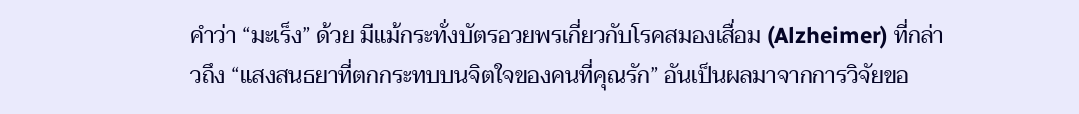คำว่า “มะเร็ง” ด้วย มีแม้กระทั่งบัตรอวยพรเกี่ยวกับโรคสมองเสื่อม (Alzheimer) ที่กล่าวถึง “แสงสนธยาที่ตกกระทบบนจิตใจของคนที่คุณรัก” อันเป็นผลมาจากการวิจัยขอ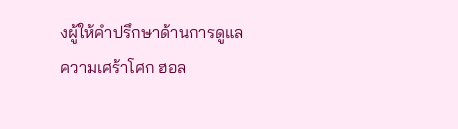งผู้ให้คำปรึกษาด้านการดูแลความเศร้าโศก ฮอล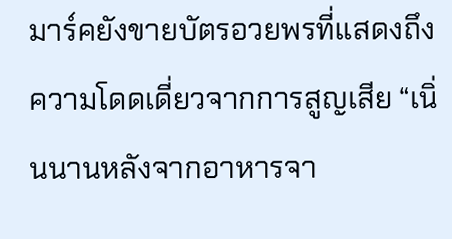มาร์คยังขายบัตรอวยพรที่แสดงถึงความโดดเดี่ยวจากการสูญเสีย “เนิ่นนานหลังจากอาหารจา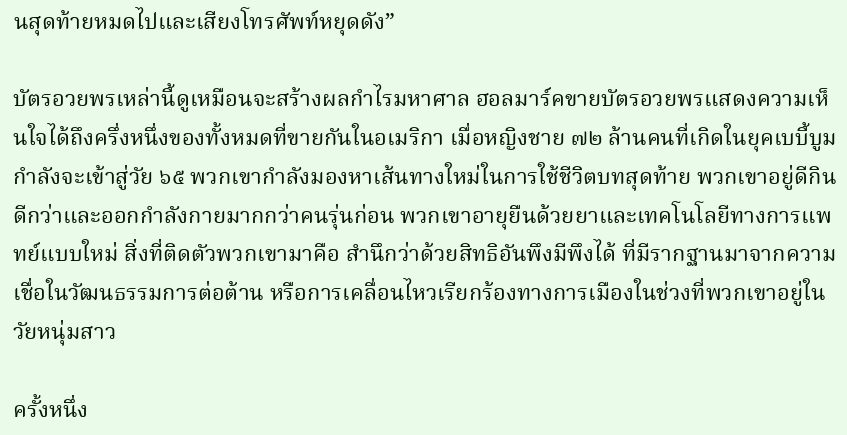นสุดท้ายหมดไปและเสียงโทรศัพท์หยุดดัง”

บัตรอวยพรเหล่านี้ดูเหมือนจะสร้างผลกำไรมหาศาล ฮอลมาร์คขายบัตรอวยพรแสดงความเห็นใจได้ถึงครึ่งหนึ่งของทั้งหมดที่ขายกันในอเมริกา เมื่อหญิงชาย ๗๒ ล้านคนที่เกิดในยุคเบบี้บูมกำลังจะเข้าสู่วัย ๖๕ พวกเขากำลังมองหาเส้นทางใหม่ในการใช้ชีวิตบทสุดท้าย พวกเขาอยู่ดีกินดีกว่าและออกกำลังกายมากกว่าคนรุ่นก่อน พวกเขาอายุยืนด้วยยาและเทคโนโลยีทางการแพทย์แบบใหม่ สิ่งที่ติดตัวพวกเขามาคือ สำนึกว่าด้วยสิทธิอันพึงมีพึงได้ ที่มีรากฐานมาจากความเชื่อในวัฒนธรรมการต่อต้าน หรือการเคลื่อนไหวเรียกร้องทางการเมืองในช่วงที่พวกเขาอยู่ในวัยหนุ่มสาว

ครั้งหนึ่ง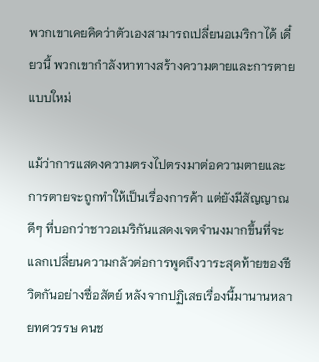พวกเขาเคยคิดว่าตัวเองสามารถเปลี่ยนอเมริกาได้ เดี๋ยวนี้ พวกเขากำลังหาทางสร้างความตายและการตายแบบใหม่

แม้ว่าการแสดงความตรงไปตรงมาต่อความตายและการตายจะถูกทำให้เป็นเรื่องการค้า แต่ยังมีสัญญาณดีๆ ที่บอกว่าชาวอเมริกันแสดงเจตจำนงมากขึ้นที่จะแลกเปลี่ยนความกลัวต่อการพูดถึงวาระสุดท้ายของชีวิตกันอย่างซื่อสัตย์ หลังจากปฏิเสธเรื่องนี้มานานหลายทศวรรษ คนช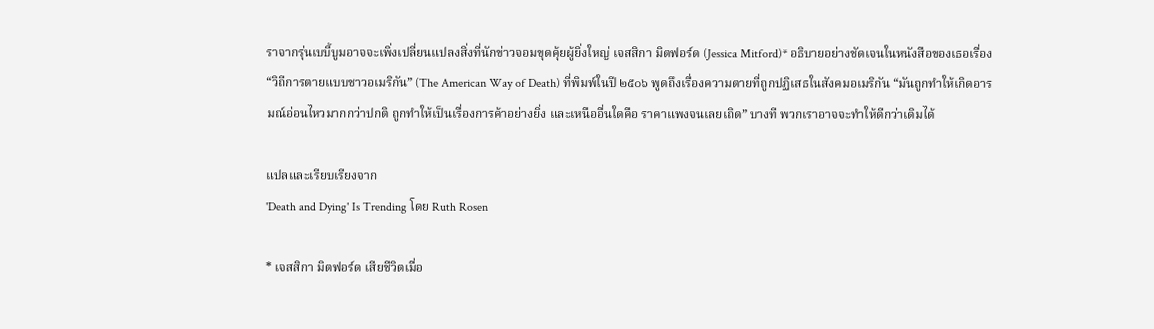ราจากรุ่นเบบี้บูมอาจจะเพิ่งเปลี่ยนแปลงสิ่งที่นักข่าวจอมขุดคุ้ยผู้ยิ่งใหญ่ เจสสิกา มิตฟอร์ด (Jessica Mitford)* อธิบายอย่างชัดเจนในหนังสือของเธอเรื่อง “วิถีการตายแบบชาวอเมริกัน” (The American Way of Death) ที่พิมพ์ในปี ๒๕๐๖ พูดถึงเรื่องความตายที่ถูกปฏิเสธในสังคมอเมริกัน “มันถูกทำให้เกิดอารมณ์อ่อนไหวมากกว่าปกติ ถูกทำให้เป็นเรื่องการค้าอย่างยิ่ง และเหนืออื่นใดคือ ราคาแพงจนเลยเถิด” บางที พวกเราอาจจะทำให้ดีกว่าเดิมได้

แปลและเรียบเรียงจาก
'Death and Dying' Is Trending โดย Ruth Rosen

* เจสสิกา มิตฟอร์ด เสียชีวิตเมื่อ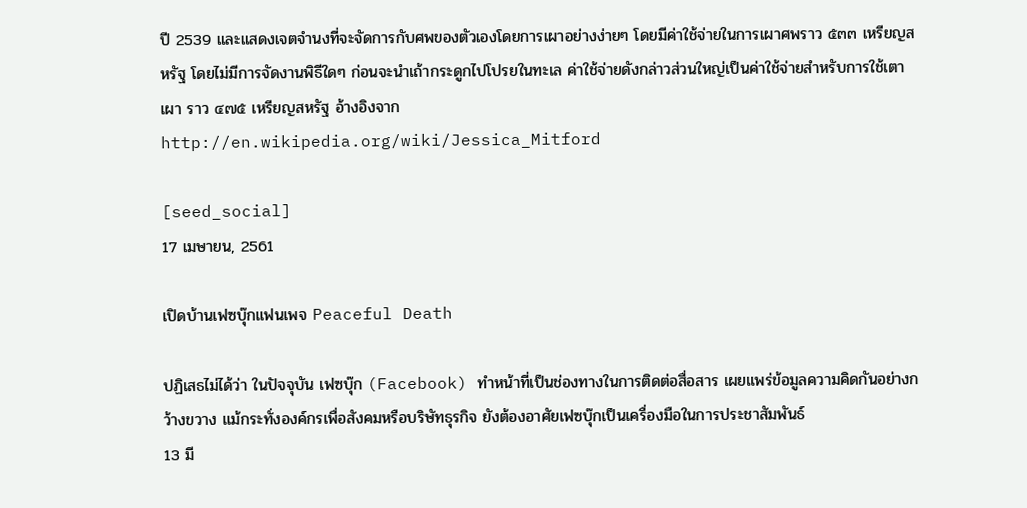ปี 2539 และแสดงเจตจำนงที่จะจัดการกับศพของตัวเองโดยการเผาอย่างง่ายๆ โดยมีค่าใช้จ่ายในการเผาศพราว ๕๓๓ เหรียญสหรัฐ โดยไม่มีการจัดงานพิธีใดๆ ก่อนจะนำเถ้ากระดูกไปโปรยในทะเล ค่าใช้จ่ายดังกล่าวส่วนใหญ่เป็นค่าใช้จ่ายสำหรับการใช้เตาเผา ราว ๔๗๕ เหรียญสหรัฐ อ้างอิงจาก
http://en.wikipedia.org/wiki/Jessica_Mitford

[seed_social]
17 เมษายน, 2561

เปิดบ้านเฟซบุ๊กแฟนเพจ Peaceful Death

ปฏิเสธไม่ได้ว่า ในปัจจุบัน เฟซบุ๊ก (Facebook) ทำหน้าที่เป็นช่องทางในการติดต่อสื่อสาร เผยแพร่ข้อมูลความคิดกันอย่างกว้างขวาง แม้กระทั่งองค์กรเพื่อสังคมหรือบริษัทธุรกิจ ยังต้องอาศัยเฟซบุ๊กเป็นเครื่องมือในการประชาสัมพันธ์
13 มี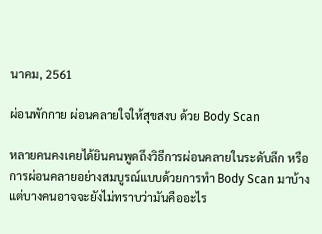นาคม, 2561

ผ่อนพักกาย ผ่อนคลายใจให้สุขสงบ ด้วย Body Scan

หลายคนคงเคยได้ยินคนพูดถึงวิธีการผ่อนคลายในระดับลึก หรือการผ่อนคลายอย่างสมบูรณ์แบบด้วยการทำ Body Scan มาบ้าง แต่บางคนอาจจะยังไม่ทราบว่ามันคืออะไร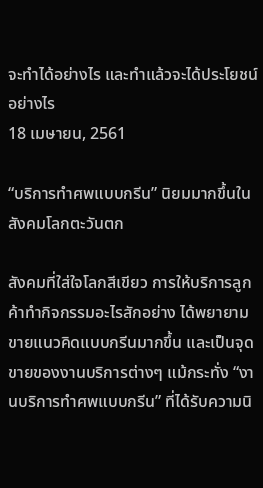จะทำได้อย่างไร และทำแล้วจะได้ประโยชน์อย่างไร
18 เมษายน, 2561

“บริการทำศพแบบกรีน” นิยมมากขึ้นในสังคมโลกตะวันตก

สังคมที่ใส่ใจโลกสีเขียว การให้บริการลูกค้าทำกิจกรรมอะไรสักอย่าง ได้พยายามขายแนวคิดแบบกรีนมากขึ้น และเป็นจุดขายของงานบริการต่างๆ แม้กระทั่ง “งานบริการทำศพแบบกรีน” ที่ได้รับความนิ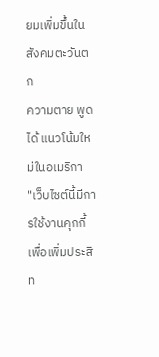ยมเพิ่มขึ้นในสังคมตะวันตก
ความตาย พูดได้ แนวโน้มใหม่ในอเมริกา
"เว็บไซต์นี้มีการใช้งานคุกกี้เพื่อเพิ่มประสิท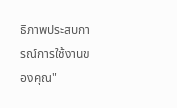ธิภาพประสบการณ์การใช้งานของคุณ"